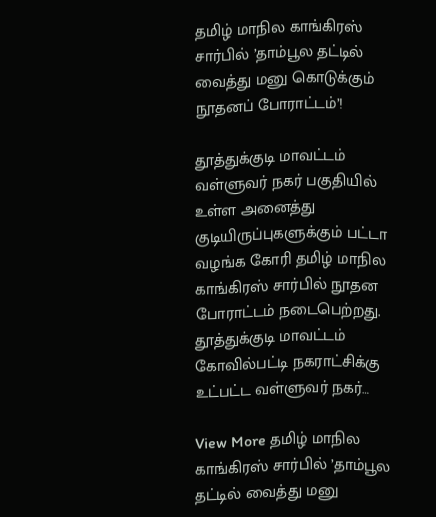தமிழ் மாநில காங்கிரஸ் சார்பில் ’தாம்பூல தட்டில் வைத்து மனு கொடுக்கும் நூதனப் போராட்டம்’!

தூத்துக்குடி மாவட்டம் வள்ளுவர் நகர் பகுதியில் உள்ள அனைத்து குடியிருப்புகளுக்கும் பட்டா வழங்க கோரி தமிழ் மாநில காங்கிரஸ் சார்பில் நூதன போராட்டம் நடைபெற்றது. தூத்துக்குடி மாவட்டம் கோவில்பட்டி நகராட்சிக்கு உட்பட்ட வள்ளுவர் நகர்…

View More தமிழ் மாநில காங்கிரஸ் சார்பில் ’தாம்பூல தட்டில் வைத்து மனு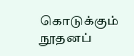கொடுக்கும் நூதனப்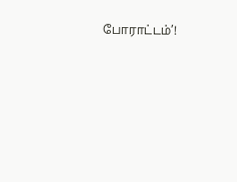போராட்டம்’!